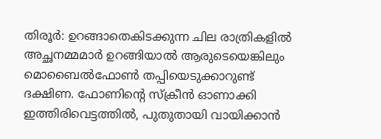തിരൂർ: ഉറങ്ങാതെകിടക്കുന്ന ചില രാത്രികളിൽ അച്ഛനമ്മമാർ ഉറങ്ങിയാൽ ആരുടെയെങ്കിലും മൊബൈൽഫോൺ തപ്പിയെടുക്കാറുണ്ട് ദക്ഷിണ. ഫോണിന്റെ സ്ക്രീൻ ഓണാക്കി ഇത്തിരിവെട്ടത്തിൽ, പുതുതായി വായിക്കാൻ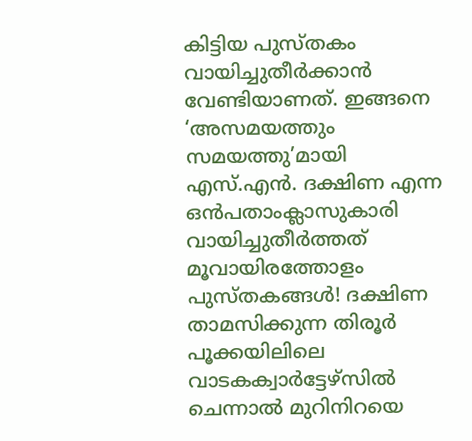കിട്ടിയ പുസ്തകം വായിച്ചുതീർക്കാൻ വേണ്ടിയാണത്. ഇങ്ങനെ ‘അസമയത്തും സമയത്തു’മായി എസ്.എൻ. ദക്ഷിണ എന്ന ഒൻപതാംക്ലാസുകാരി വായിച്ചുതീർത്തത് മൂവായിരത്തോളം പുസ്തകങ്ങൾ! ദക്ഷിണ താമസിക്കുന്ന തിരൂർ പൂക്കയിലിലെ വാടകക്വാർട്ടേഴ്സിൽ ചെന്നാൽ മുറിനിറയെ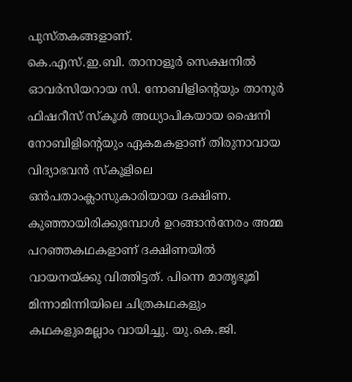പുസ്തകങ്ങളാണ്.
കെ.എസ്.ഇ.ബി. താനാളൂർ സെക്ഷനിൽ ഓവർസിയറായ സി. നോബിളിന്റെയും താനൂർ ഫിഷറീസ് സ്കൂൾ അധ്യാപികയായ ഷൈനി നോബിളിന്റെയും ഏകമകളാണ് തിരുനാവായ വിദ്യാഭവൻ സ്കൂളിലെ ഒൻപതാംക്ലാസുകാരിയായ ദക്ഷിണ.
കുഞ്ഞായിരിക്കുമ്പോൾ ഉറങ്ങാൻനേരം അമ്മ പറഞ്ഞകഥകളാണ് ദക്ഷിണയിൽ വായനയ്ക്കു വിത്തിട്ടത്. പിന്നെ മാതൃഭൂമി മിന്നാമിന്നിയിലെ ചിത്രകഥകളും കഥകളുമെല്ലാം വായിച്ചു. യു.കെ.ജി.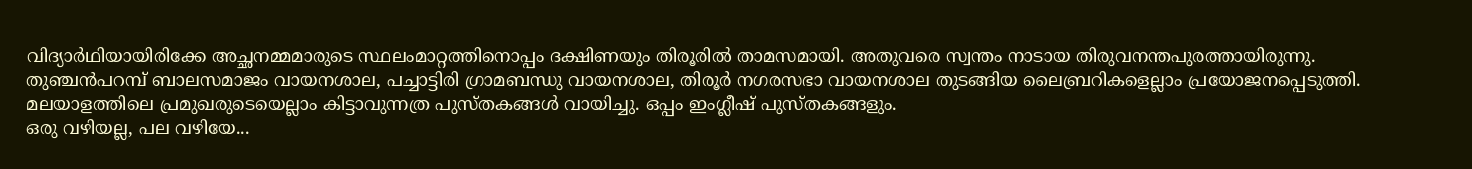വിദ്യാർഥിയായിരിക്കേ അച്ഛനമ്മമാരുടെ സ്ഥലംമാറ്റത്തിനൊപ്പം ദക്ഷിണയും തിരൂരിൽ താമസമായി. അതുവരെ സ്വന്തം നാടായ തിരുവനന്തപുരത്തായിരുന്നു. തുഞ്ചൻപറമ്പ് ബാലസമാജം വായനശാല, പച്ചാട്ടിരി ഗ്രാമബന്ധു വായനശാല, തിരൂർ നഗരസഭാ വായനശാല തുടങ്ങിയ ലൈബ്രറികളെല്ലാം പ്രയോജനപ്പെടുത്തി. മലയാളത്തിലെ പ്രമുഖരുടെയെല്ലാം കിട്ടാവുന്നത്ര പുസ്തകങ്ങൾ വായിച്ചു. ഒപ്പം ഇംഗ്ലീഷ് പുസ്തകങ്ങളും.
ഒരു വഴിയല്ല, പല വഴിയേ...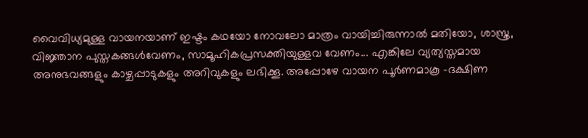വൈവിധ്യമുള്ള വായനയാണ് ഇഷ്ടം കഥയോ നോവലോ മാത്രം വായിച്ചിരുന്നാൽ മതിയോ, ശാസ്ത്ര, വിജ്ഞാന പുസ്തകങ്ങൾവേണം, സാമൂഹികപ്രസക്തിയുള്ളവ വേണം... എങ്കിലേ വ്യത്യസ്തമായ അനുഭവങ്ങളും കാഴ്ചപ്പാടുകളും അറിവുകളും ലഭിക്കൂ. അപ്പോഴേ വായന പൂർണമാകൂ -ദക്ഷിണ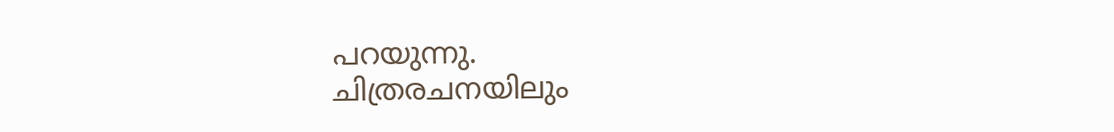പറയുന്നു.
ചിത്രരചനയിലും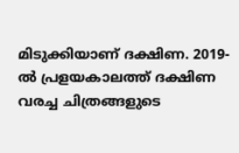മിടുക്കിയാണ് ദക്ഷിണ. 2019-ൽ പ്രളയകാലത്ത് ദക്ഷിണ വരച്ച ചിത്രങ്ങളുടെ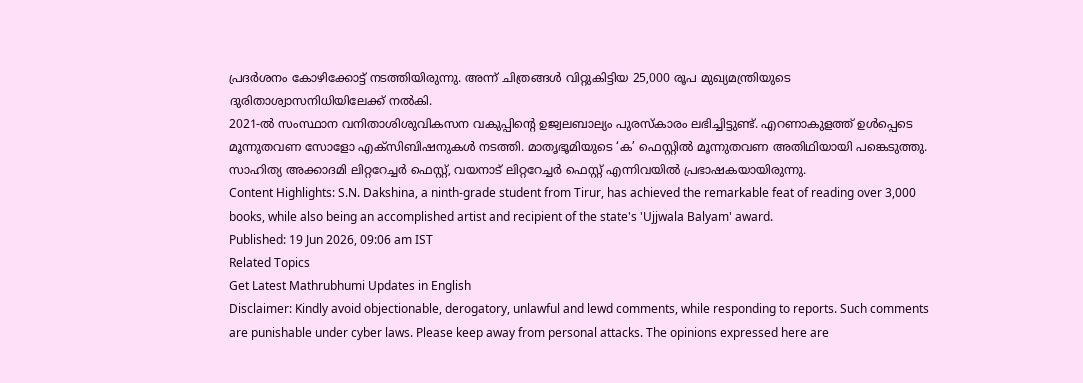പ്രദർശനം കോഴിക്കോട്ട് നടത്തിയിരുന്നു. അന്ന് ചിത്രങ്ങൾ വിറ്റുകിട്ടിയ 25,000 രൂപ മുഖ്യമന്ത്രിയുടെ ദുരിതാശ്വാസനിധിയിലേക്ക് നൽകി.
2021-ൽ സംസ്ഥാന വനിതാശിശുവികസന വകുപ്പിന്റെ ഉജ്വലബാല്യം പുരസ്കാരം ലഭിച്ചിട്ടുണ്ട്. എറണാകുളത്ത് ഉൾപ്പെടെ മൂന്നുതവണ സോളോ എക്സിബിഷനുകൾ നടത്തി. മാതൃഭൂമിയുടെ ‘ക’ ഫെസ്റ്റിൽ മൂന്നുതവണ അതിഥിയായി പങ്കെടുത്തു. സാഹിത്യ അക്കാദമി ലിറ്ററേച്ചർ ഫെസ്റ്റ്, വയനാട് ലിറ്ററേച്ചർ ഫെസ്റ്റ് എന്നിവയിൽ പ്രഭാഷകയായിരുന്നു.
Content Highlights: S.N. Dakshina, a ninth-grade student from Tirur, has achieved the remarkable feat of reading over 3,000 books, while also being an accomplished artist and recipient of the state's 'Ujjwala Balyam' award.
Published: 19 Jun 2026, 09:06 am IST
Related Topics
Get Latest Mathrubhumi Updates in English
Disclaimer: Kindly avoid objectionable, derogatory, unlawful and lewd comments, while responding to reports. Such comments are punishable under cyber laws. Please keep away from personal attacks. The opinions expressed here are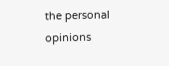the personal opinions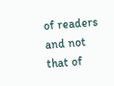of readers and not that of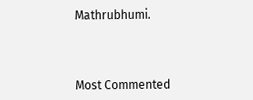Mathrubhumi.



Most Commented